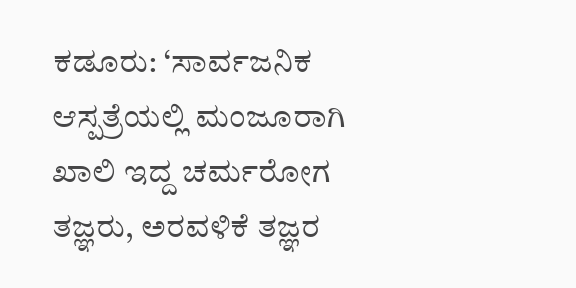ಕಡೂರು: ‘ಸಾರ್ವಜನಿಕ ಆಸ್ಪತ್ರೆಯಲ್ಲಿ ಮಂಜೂರಾಗಿ ಖಾಲಿ ಇದ್ದ ಚರ್ಮರೋಗ ತಜ್ಞರು, ಅರವಳಿಕೆ ತಜ್ಞರ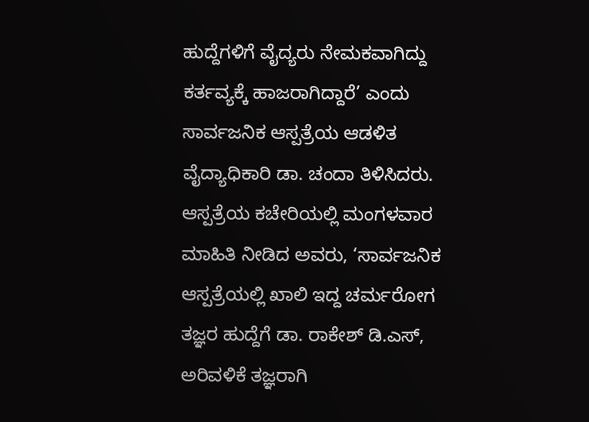ಹುದ್ದೆಗಳಿಗೆ ವೈದ್ಯರು ನೇಮಕವಾಗಿದ್ದು ಕರ್ತವ್ಯಕ್ಕೆ ಹಾಜರಾಗಿದ್ದಾರೆ’ ಎಂದು ಸಾರ್ವಜನಿಕ ಆಸ್ಪತ್ರೆಯ ಆಡಳಿತ ವೈದ್ಯಾಧಿಕಾರಿ ಡಾ. ಚಂದಾ ತಿಳಿಸಿದರು.
ಆಸ್ಪತ್ರೆಯ ಕಚೇರಿಯಲ್ಲಿ ಮಂಗಳವಾರ ಮಾಹಿತಿ ನೀಡಿದ ಅವರು, ‘ಸಾರ್ವಜನಿಕ ಆಸ್ಪತ್ರೆಯಲ್ಲಿ ಖಾಲಿ ಇದ್ದ ಚರ್ಮರೋಗ ತಜ್ಞರ ಹುದ್ದೆಗೆ ಡಾ. ರಾಕೇಶ್ ಡಿ.ಎಸ್, ಅರಿವಳಿಕೆ ತಜ್ಞರಾಗಿ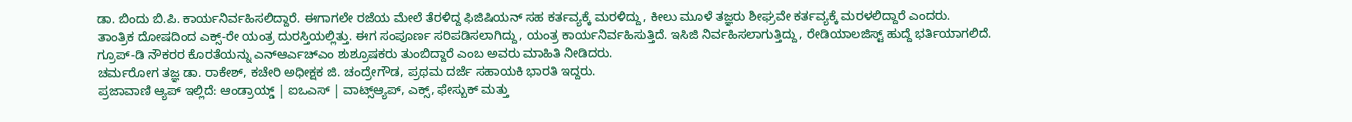ಡಾ. ಬಿಂದು ಬಿ.ಪಿ. ಕಾರ್ಯನಿರ್ವಹಿಸಲಿದ್ದಾರೆ. ಈಗಾಗಲೇ ರಜೆಯ ಮೇಲೆ ತೆರಳಿದ್ದ ಫಿಜಿಷಿಯನ್ ಸಹ ಕರ್ತವ್ಯಕ್ಕೆ ಮರಳಿದ್ದು, ಕೀಲು ಮೂಳೆ ತಜ್ಞರು ಶೀಘ್ರವೇ ಕರ್ತವ್ಯಕ್ಕೆ ಮರಳಲಿದ್ದಾರೆ ಎಂದರು.
ತಾಂತ್ರಿಕ ದೋಷದಿಂದ ಎಕ್ಸ್-ರೇ ಯಂತ್ರ ದುರಸ್ತಿಯಲ್ಲಿತ್ತು. ಈಗ ಸಂಪೂರ್ಣ ಸರಿಪಡಿಸಲಾಗಿದ್ದು, ಯಂತ್ರ ಕಾರ್ಯನಿರ್ವಹಿಸುತ್ತಿದೆ. ಇಸಿಜಿ ನಿರ್ವಹಿಸಲಾಗುತ್ತಿದ್ದು, ರೇಡಿಯಾಲಜಿಸ್ಟ್ ಹುದ್ದೆ ಭರ್ತಿಯಾಗಲಿದೆ. ಗ್ರೂಪ್-ಡಿ ನೌಕರರ ಕೊರತೆಯನ್ನು ಎನ್ಆರ್ಎಚ್ಎಂ ಶುಶ್ರೂಷಕರು ತುಂಬಿದ್ದಾರೆ ಎಂಬ ಅವರು ಮಾಹಿತಿ ನೀಡಿದರು.
ಚರ್ಮರೋಗ ತಜ್ಞ ಡಾ. ರಾಕೇಶ್, ಕಚೇರಿ ಅಧೀಕ್ಷಕ ಜಿ. ಚಂದ್ರೇಗೌಡ, ಪ್ರಥಮ ದರ್ಜೆ ಸಹಾಯಕಿ ಭಾರತಿ ಇದ್ದರು.
ಪ್ರಜಾವಾಣಿ ಆ್ಯಪ್ ಇಲ್ಲಿದೆ: ಆಂಡ್ರಾಯ್ಡ್ | ಐಒಎಸ್ | ವಾಟ್ಸ್ಆ್ಯಪ್, ಎಕ್ಸ್, ಫೇಸ್ಬುಕ್ ಮತ್ತು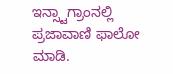ಇನ್ಸ್ಟಾಗ್ರಾಂನಲ್ಲಿ ಪ್ರಜಾವಾಣಿ ಫಾಲೋ ಮಾಡಿ.